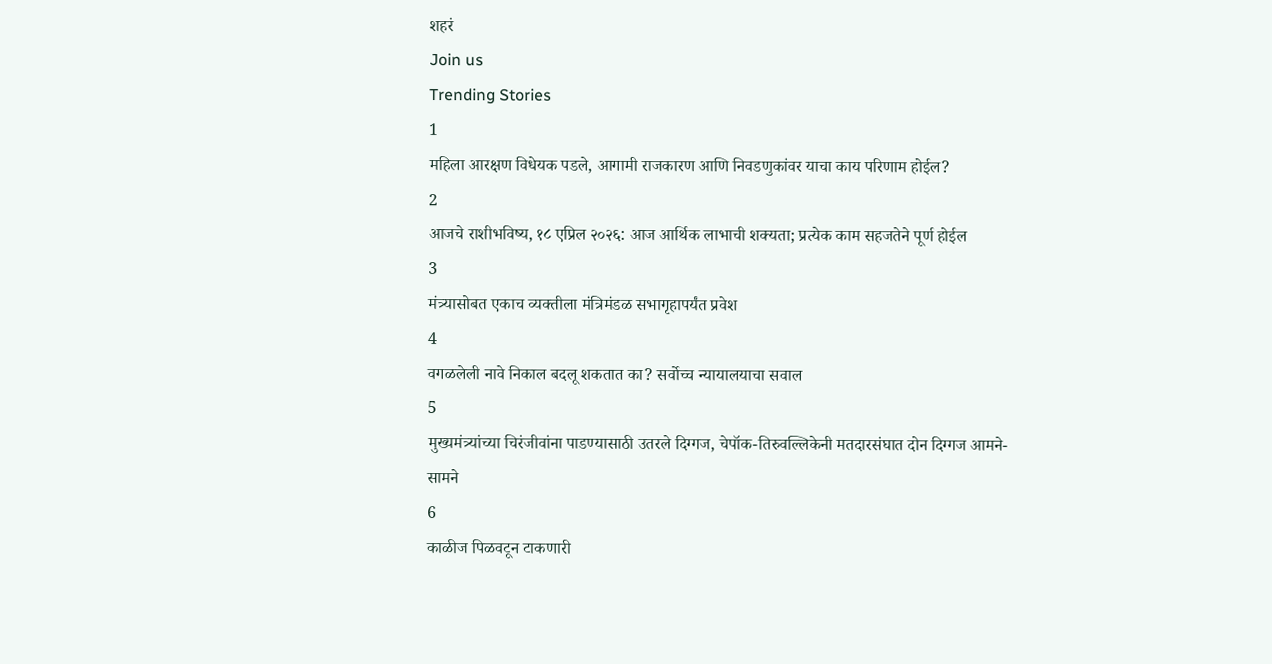शहरं
Join us
Trending Stories
1
महिला आरक्षण विधेयक पडले, आगामी राजकारण आणि निवडणुकांवर याचा काय परिणाम होईल?
2
आजचे राशीभविष्य, १८ एप्रिल २०२६: आज आर्थिक लाभाची शक्यता; प्रत्येक काम सहजतेने पूर्ण होईल
3
मंत्र्यासोबत एकाच व्यक्तीला मंत्रिमंडळ सभागृहापर्यंत प्रवेश
4
वगळलेली नावे निकाल बदलू शकतात का? सर्वोच्च न्यायालयाचा सवाल
5
मुख्यमंत्र्यांच्या चिरंजीवांना पाडण्यासाठी उतरले दिग्गज, चेपॉक-तिरुवल्लिकेनी मतदारसंघात दोन दिग्गज आमने-सामने
6
काळीज पिळवटून टाकणारी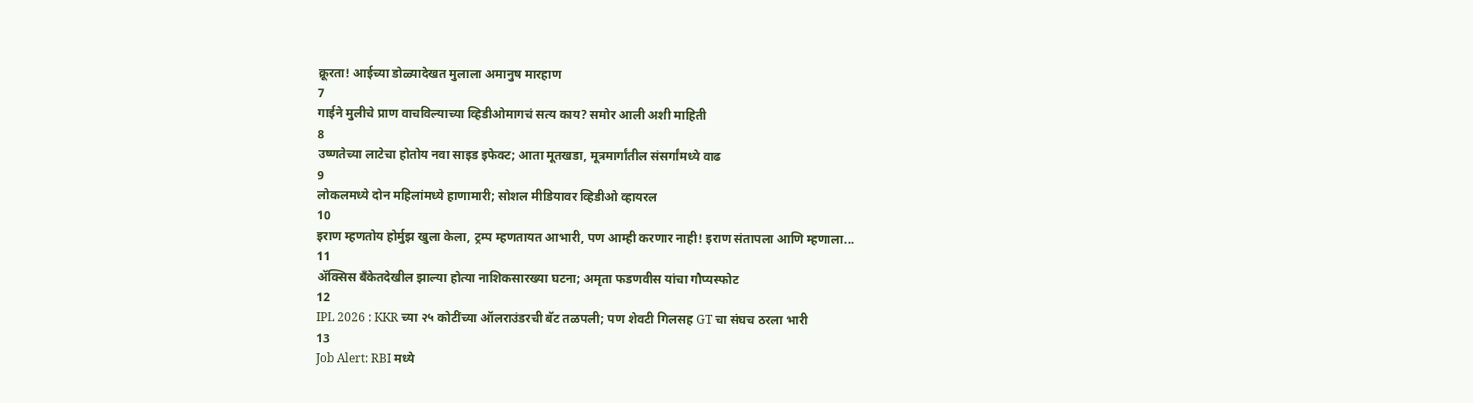क्रूरता! आईच्या डोळ्यादेखत मुलाला अमानुष मारहाण
7
गाईने मुलीचे प्राण वाचविल्याच्या व्हिडीओमागचं सत्य काय? समोर आली अशी माहिती
8
उष्णतेच्या लाटेचा होतोय नवा साइड इफेक्ट; आता मूतखडा, मूत्रमार्गांतील संसर्गांमध्ये वाढ
9
लोकलमध्ये दोन महिलांमध्ये हाणामारी; सोशल मीडियावर व्हिडीओ व्हायरल
10
इराण म्हणतोय होर्मुझ खुला केला, ट्रम्प म्हणतायत आभारी, पण आम्ही करणार नाही! इराण संतापला आणि म्हणाला...
11
ॲक्सिस बँकेतदेखील झाल्या होत्या नाशिकसारख्या घटना; अमृता फडणवीस यांचा गौप्यस्फोट
12
IPL 2026 : KKR च्या २५ कोटींच्या ऑलराउंडरची बॅट तळपली; पण शेवटी गिलसह GT चा संघच ठरला भारी
13
Job Alert: RBI मध्ये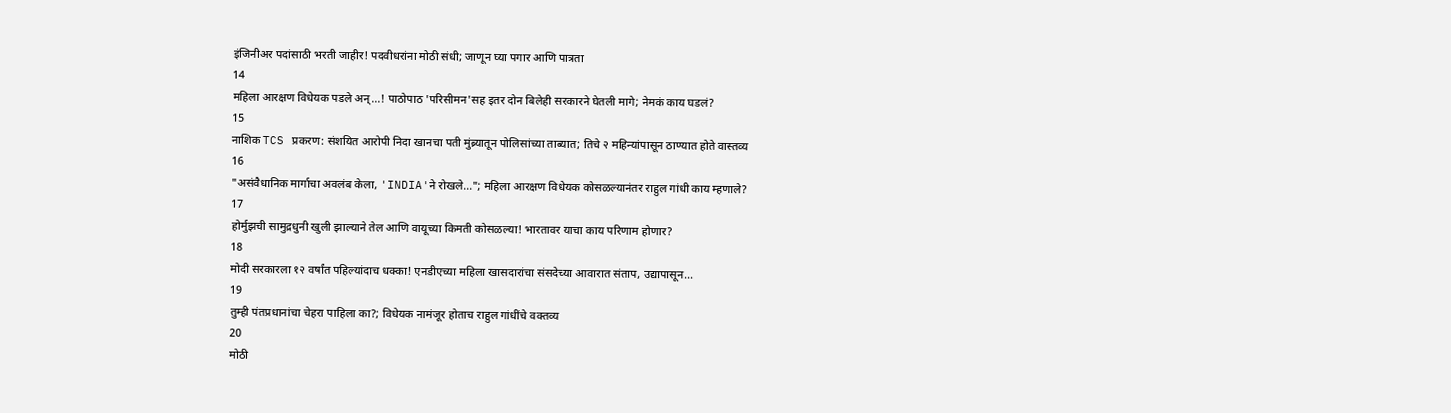इंजिनीअर पदांसाठी भरती जाहीर! पदवीधरांना मोठी संधी; जाणून घ्या पगार आणि पात्रता
14
महिला आरक्षण विधेयक पडले अन्...! पाठोपाठ 'परिसीमन'सह इतर दोन बिलेही सरकारने घेतली मागे; नेमकं काय घडलं?
15
नाशिक TCS प्रकरण: संशयित आरोपी निदा खानचा पती मुंब्र्यातून पोलिसांच्या ताब्यात; तिचे २ महिन्यांपासून ठाण्यात होते वास्तव्य
16
"असंवैधानिक मार्गाचा अवलंब केला, 'INDIA'ने रोखले..."; महिला आरक्षण विधेयक कोसळल्यानंतर राहुल गांधी काय म्हणाले?
17
होर्मुझची सामुद्रधुनी खुली झाल्याने तेल आणि वायूच्या किमती कोसळल्या! भारतावर याचा काय परिणाम होणार?
18
मोदी सरकारला १२ वर्षांत पहिल्यांदाच धक्का! एनडीएच्या महिला खासदारांचा संसदेच्या आवारात संताप, उद्यापासून...
19
तुम्ही पंतप्रधानांचा चेहरा पाहिला का?; विधेयक नामंजूर होताच राहुल गांधींचे वक्तव्य
20
मोठी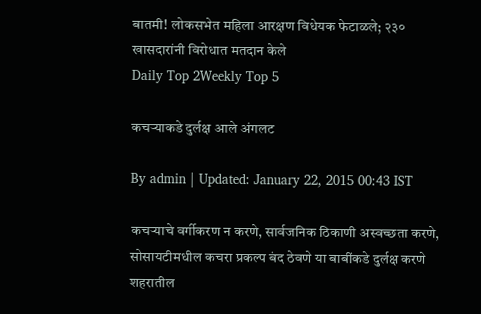बातमी! लोकसभेत महिला आरक्षण विधेयक फेटाळले; २३० खासदारांनी विरोधात मतदान केले
Daily Top 2Weekly Top 5

कचऱ्याकडे दुर्लक्ष आले अंगलट

By admin | Updated: January 22, 2015 00:43 IST

कचऱ्याचे वर्गीकरण न करणे, सार्वजनिक ठिकाणी अस्वच्छता करणे, सोसायटीमधील कचरा प्रकल्प बंद ठेवणे या बाबींकडे दुर्लक्ष करणे शहरातील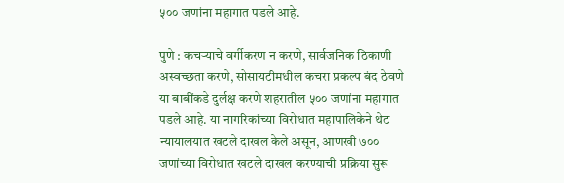५०० जणांना महागात पडले आहे.

पुणे : कचऱ्याचे वर्गीकरण न करणे, सार्वजनिक ठिकाणी अस्वच्छता करणे, सोसायटीमधील कचरा प्रकल्प बंद ठेवणे या बाबींकडे दुर्लक्ष करणे शहरातील ५०० जणांना महागात पडले आहे. या नागरिकांच्या विरोधात महापालिकेने थेट न्यायालयात खटले दाखल केले असून, आणखी ७०० जणांच्या विरोधात खटले दाखल करण्याची प्रक्रिया सुरू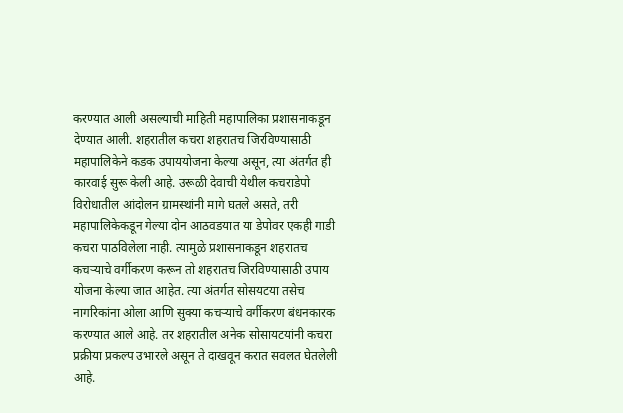करण्यात आली असल्याची माहिती महापालिका प्रशासनाकडून देण्यात आली. शहरातील कचरा शहरातच जिरविण्यासाठी महापालिकेने कडक उपाययोजना केल्या असून, त्या अंतर्गत ही कारवाई सुरू केली आहे. उरूळी देवाची येथील कचराडेपो विरोधातील आंदोलन ग्रामस्थांनी मागे घतले असते, तरी महापालिकेकडून गेल्या दोन आठवडयात या डेपोवर एकही गाडी कचरा पाठविलेला नाही. त्यामुळे प्रशासनाकडून शहरातच कचऱ्याचे वर्गीकरण करून तो शहरातच जिरविण्यासाठी उपाय योजना केल्या जात आहेत. त्या अंतर्गत सोसयटया तसेच नागरिकांना ओला आणि सुक्या कचऱ्याचे वर्गीकरण बंधनकारक करण्यात आले आहे. तर शहरातील अनेक सोसायटयांनी कचरा प्रक्रीया प्रकल्प उभारले असून ते दाखवून करात सवलत घेतलेली आहे.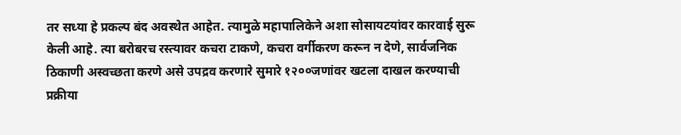तर सध्या हे प्रकल्प बंद अवस्थेत आहेत. त्यामुळे महापालिकेने अशा सोसायटयांवर कारवाई सुरू केली आहे. त्या बरोबरच रस्त्यावर कचरा टाकणे, कचरा वर्गीकरण करून न देणे, सार्वजनिक ठिकाणी अस्वच्छता करणे असे उपद्रव करणारे सुमारे १२००जणांवर खटला दाखल करण्याची प्रक्रीया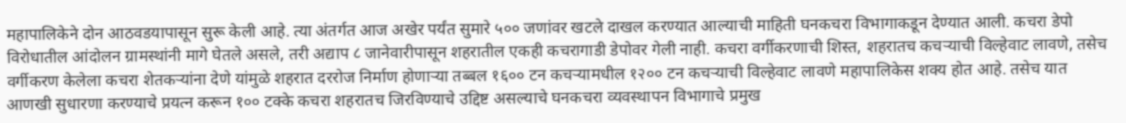महापालिकेने दोन आठवडयापासून सुरू केली आहे. त्या अंतर्गत आज अखेर पर्यंत सुमारे ५०० जणांवर खटले दाखल करण्यात आल्याची माहिती घनकचरा विभागाकडून देण्यात आली. कचरा डेपो विरोधातील आंदोलन ग्रामस्थांनी मागे घेतले असले, तरी अद्याप ८ जानेवारीपासून शहरातील एकही कचरागाडी डेपोवर गेली नाही. कचरा वर्गीकरणाची शिस्त, शहरातच कचऱ्याची विल्हेवाट लावणे, तसेच वर्गीकरण केलेला कचरा शेतकऱ्यांना देणे यांमुळे शहरात दररोज निर्माण होणाऱ्या तब्बल १६०० टन कचऱ्यामधील १२०० टन कचऱ्याची विल्हेवाट लावणे महापालिकेस शक्य होत आहे. तसेच यात आणखी सुधारणा करण्याचे प्रयत्न करून १०० टक्के कचरा शहरातच जिरविण्याचे उद्दिष्ट असल्याचे घनकचरा व्यवस्थापन विभागाचे प्रमुख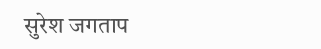सुरेश जगताप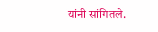यांनी सांगितले.